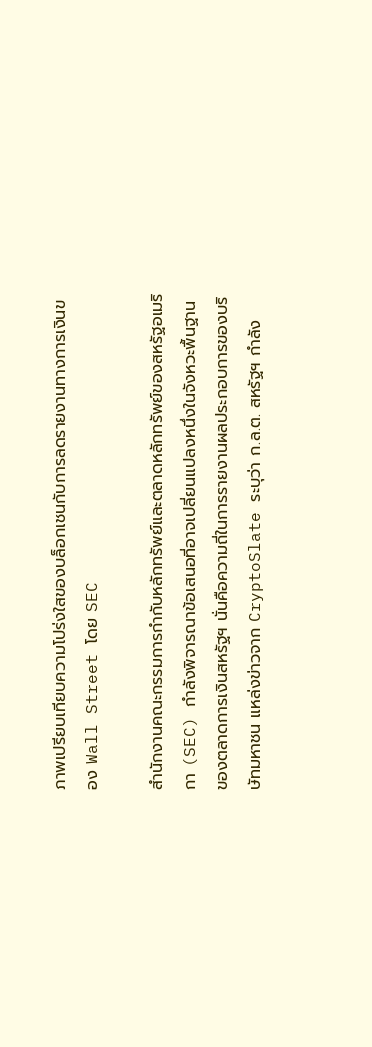ภาพเปรียบเทียบความโปร่งใสของบล็อกเชนกับการลดรายงานทางการเงินของ Wall Street โดย SEC

สำนักงานคณะกรรมการกำกับหลักทรัพย์และตลาดหลักทรัพย์ของสหรัฐอเมริกา (SEC) กำลังพิจารณาข้อเสนอที่อาจเปลี่ยนแปลงหนึ่งในจังหวะพื้นฐานของตลาดการเงินสหรัฐฯ นั่นคือความถี่ในการรายงานผลประกอบการของบริษัทมหาชน แหล่งข่าวจาก CryptoSlate ระบุว่า ก.ล.ต. สหรัฐฯ กำลัง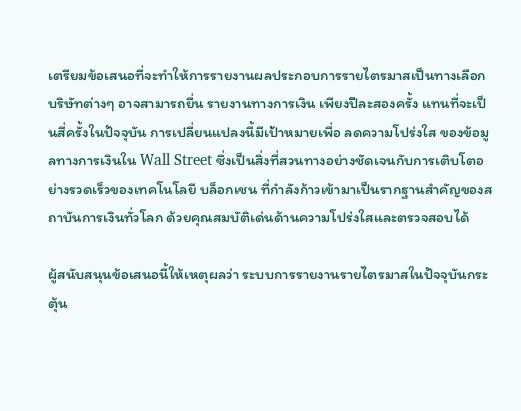เตรียมข้อเสนอที่จะทำให้การรายงานผลประกอบการรายไตรมาสเป็นทางเลือก บริษัทต่างๆ อาจสามารถยื่น รายงานทางการเงิน เพียงปีละสองครั้ง แทนที่จะเป็นสี่ครั้งในปัจจุบัน การเปลี่ยนแปลงนี้มีเป้าหมายเพื่อ ลดความโปร่งใส ของข้อมูลทางการเงินใน Wall Street ซึ่งเป็นสิ่งที่สวนทางอย่างชัดเจนกับการเติบโตอย่างรวดเร็วของเทคโนโลยี บล็อกเชน ที่กำลังก้าวเข้ามาเป็นรากฐานสำคัญของสถาบันการเงินทั่วโลก ด้วยคุณสมบัติเด่นด้านความโปร่งใสและตรวจสอบได้

ผู้สนับสนุนข้อเสนอนี้ให้เหตุผลว่า ระบบการรายงานรายไตรมาสในปัจจุบันกระตุ้น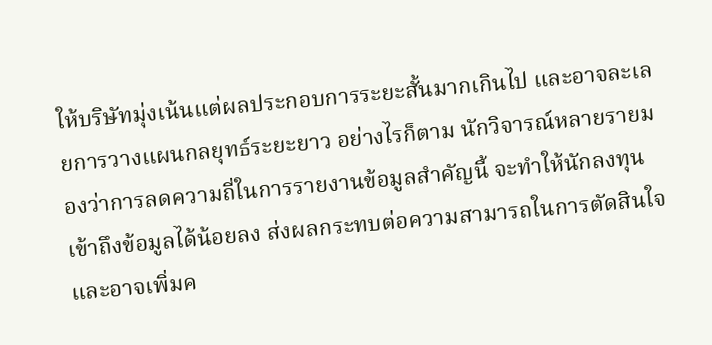ให้บริษัทมุ่งเน้นแต่ผลประกอบการระยะสั้นมากเกินไป และอาจละเลยการวางแผนกลยุทธ์ระยะยาว อย่างไรก็ตาม นักวิจารณ์หลายรายมองว่าการลดความถี่ในการรายงานข้อมูลสำคัญนี้ จะทำให้นักลงทุนเข้าถึงข้อมูลได้น้อยลง ส่งผลกระทบต่อความสามารถในการตัดสินใจ และอาจเพิ่มค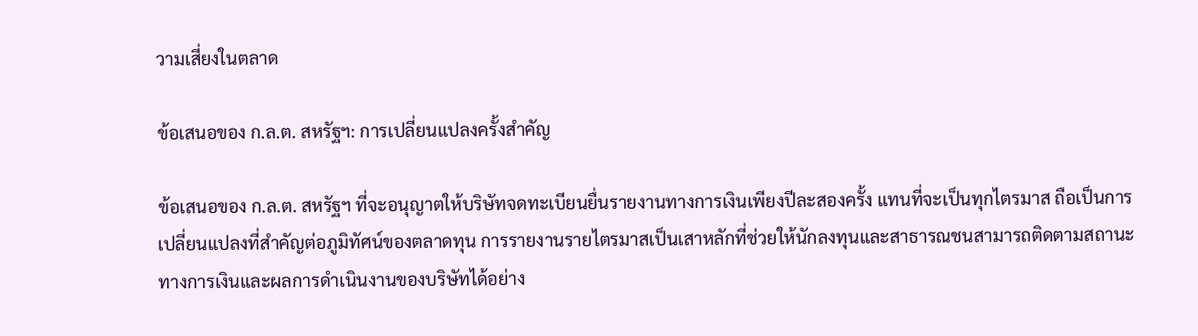วามเสี่ยงในตลาด

ข้อเสนอของ ก.ล.ต. สหรัฐฯ: การเปลี่ยนแปลงครั้งสำคัญ

ข้อเสนอของ ก.ล.ต. สหรัฐฯ ที่จะอนุญาตให้บริษัทจดทะเบียนยื่นรายงานทางการเงินเพียงปีละสองครั้ง แทนที่จะเป็นทุกไตรมาส ถือเป็นการเปลี่ยนแปลงที่สำคัญต่อภูมิทัศน์ของตลาดทุน การรายงานรายไตรมาสเป็นเสาหลักที่ช่วยให้นักลงทุนและสาธารณชนสามารถติดตามสถานะทางการเงินและผลการดำเนินงานของบริษัทได้อย่าง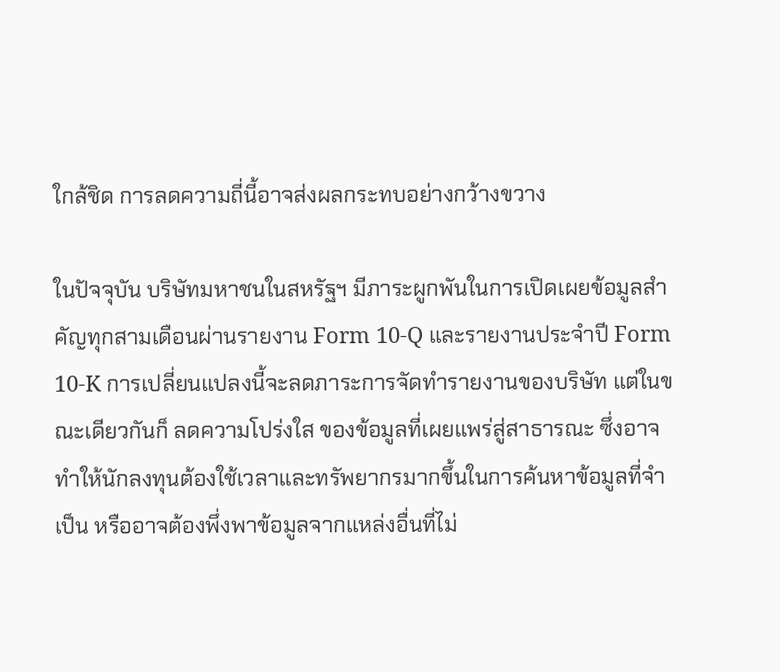ใกล้ชิด การลดความถี่นี้อาจส่งผลกระทบอย่างกว้างขวาง

ในปัจจุบัน บริษัทมหาชนในสหรัฐฯ มีภาระผูกพันในการเปิดเผยข้อมูลสำคัญทุกสามเดือนผ่านรายงาน Form 10-Q และรายงานประจำปี Form 10-K การเปลี่ยนแปลงนี้จะลดภาระการจัดทำรายงานของบริษัท แต่ในขณะเดียวกันก็ ลดความโปร่งใส ของข้อมูลที่เผยแพร่สู่สาธารณะ ซึ่งอาจทำให้นักลงทุนต้องใช้เวลาและทรัพยากรมากขึ้นในการค้นหาข้อมูลที่จำเป็น หรืออาจต้องพึ่งพาข้อมูลจากแหล่งอื่นที่ไม่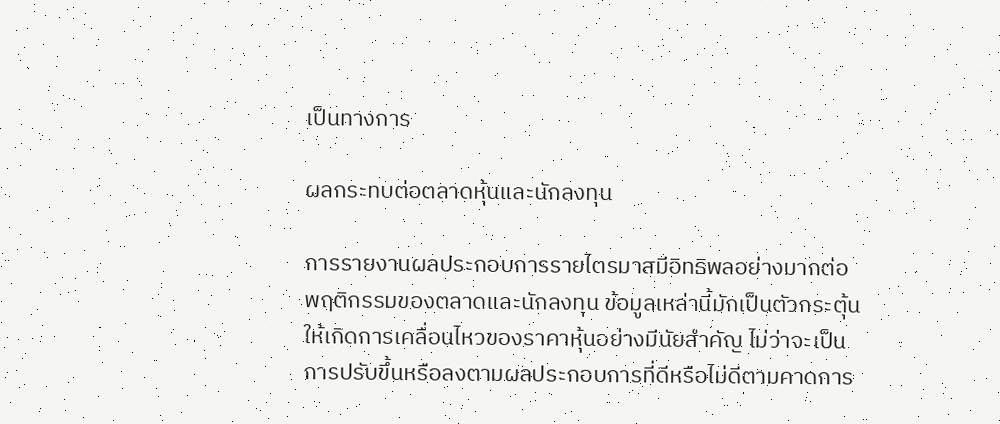เป็นทางการ

ผลกระทบต่อตลาดหุ้นและนักลงทุน

การรายงานผลประกอบการรายไตรมาสมีอิทธิพลอย่างมากต่อพฤติกรรมของตลาดและนักลงทุน ข้อมูลเหล่านี้มักเป็นตัวกระตุ้นให้เกิดการเคลื่อนไหวของราคาหุ้นอย่างมีนัยสำคัญ ไม่ว่าจะเป็นการปรับขึ้นหรือลงตามผลประกอบการที่ดีหรือไม่ดีตามคาดการ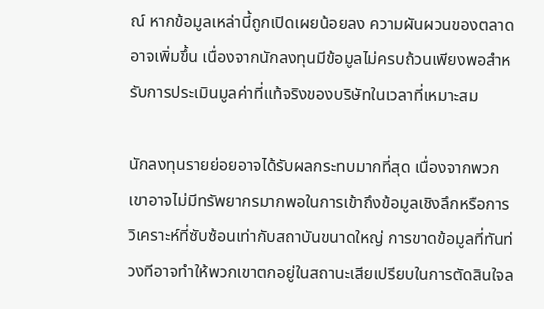ณ์ หากข้อมูลเหล่านี้ถูกเปิดเผยน้อยลง ความผันผวนของตลาดอาจเพิ่มขึ้น เนื่องจากนักลงทุนมีข้อมูลไม่ครบถ้วนเพียงพอสำหรับการประเมินมูลค่าที่แท้จริงของบริษัทในเวลาที่เหมาะสม

นักลงทุนรายย่อยอาจได้รับผลกระทบมากที่สุด เนื่องจากพวกเขาอาจไม่มีทรัพยากรมากพอในการเข้าถึงข้อมูลเชิงลึกหรือการวิเคราะห์ที่ซับซ้อนเท่ากับสถาบันขนาดใหญ่ การขาดข้อมูลที่ทันท่วงทีอาจทำให้พวกเขาตกอยู่ในสถานะเสียเปรียบในการตัดสินใจล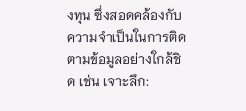งทุน ซึ่งสอดคล้องกับความจำเป็นในการติดตามข้อมูลอย่างใกล้ชิด เช่น เจาะลึก: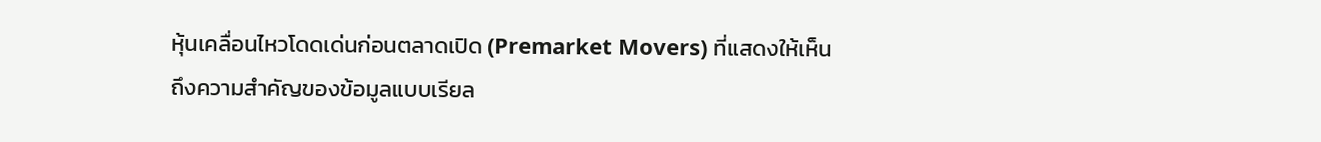หุ้นเคลื่อนไหวโดดเด่นก่อนตลาดเปิด (Premarket Movers) ที่แสดงให้เห็นถึงความสำคัญของข้อมูลแบบเรียล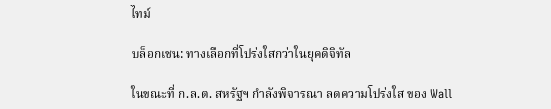ไทม์

บล็อกเชน: ทางเลือกที่โปร่งใสกว่าในยุคดิจิทัล

ในขณะที่ ก.ล.ต. สหรัฐฯ กำลังพิจารณา ลดความโปร่งใส ของ Wall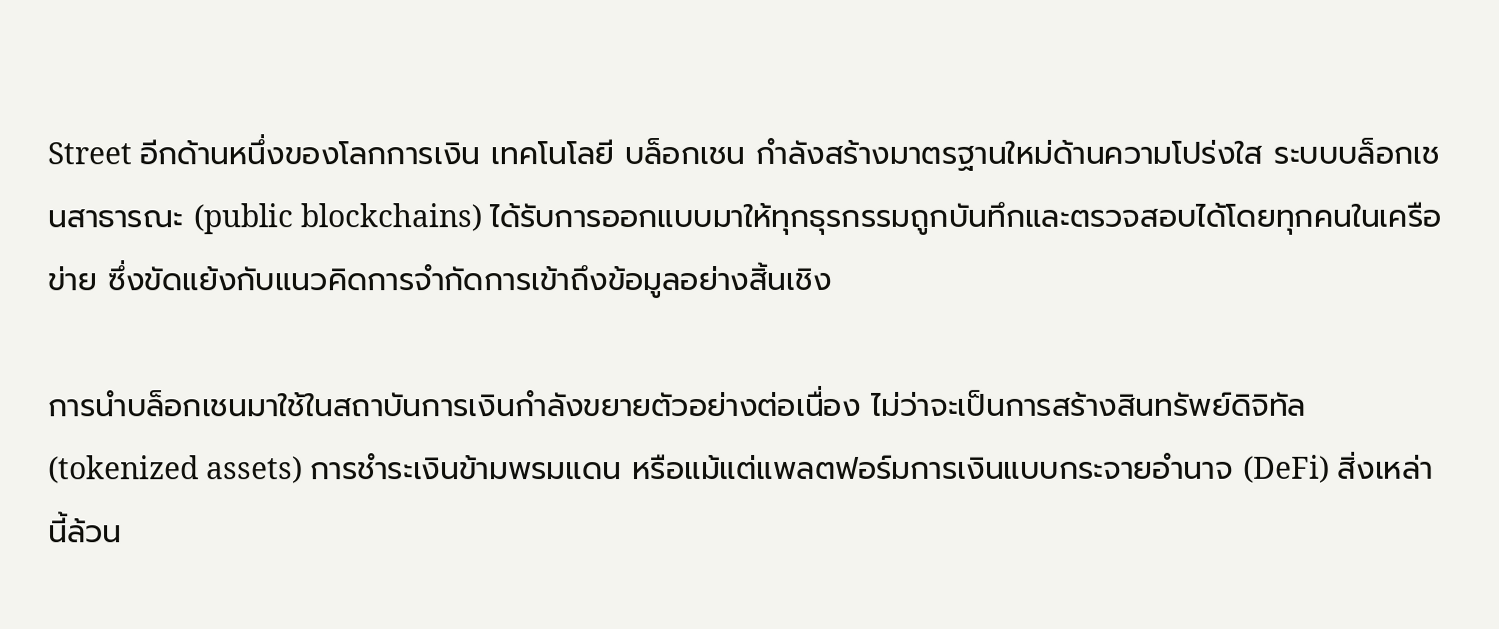Street อีกด้านหนึ่งของโลกการเงิน เทคโนโลยี บล็อกเชน กำลังสร้างมาตรฐานใหม่ด้านความโปร่งใส ระบบบล็อกเชนสาธารณะ (public blockchains) ได้รับการออกแบบมาให้ทุกธุรกรรมถูกบันทึกและตรวจสอบได้โดยทุกคนในเครือข่าย ซึ่งขัดแย้งกับแนวคิดการจำกัดการเข้าถึงข้อมูลอย่างสิ้นเชิง

การนำบล็อกเชนมาใช้ในสถาบันการเงินกำลังขยายตัวอย่างต่อเนื่อง ไม่ว่าจะเป็นการสร้างสินทรัพย์ดิจิทัล (tokenized assets) การชำระเงินข้ามพรมแดน หรือแม้แต่แพลตฟอร์มการเงินแบบกระจายอำนาจ (DeFi) สิ่งเหล่านี้ล้วน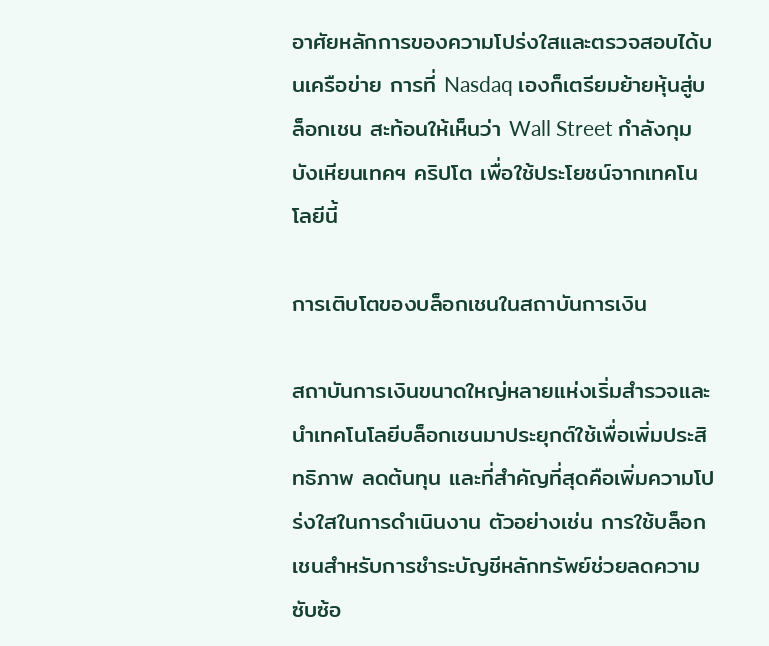อาศัยหลักการของความโปร่งใสและตรวจสอบได้บนเครือข่าย การที่ Nasdaq เองก็เตรียมย้ายหุ้นสู่บล็อกเชน สะท้อนให้เห็นว่า Wall Street กำลังกุมบังเหียนเทคฯ คริปโต เพื่อใช้ประโยชน์จากเทคโนโลยีนี้

การเติบโตของบล็อกเชนในสถาบันการเงิน

สถาบันการเงินขนาดใหญ่หลายแห่งเริ่มสำรวจและนำเทคโนโลยีบล็อกเชนมาประยุกต์ใช้เพื่อเพิ่มประสิทธิภาพ ลดต้นทุน และที่สำคัญที่สุดคือเพิ่มความโปร่งใสในการดำเนินงาน ตัวอย่างเช่น การใช้บล็อกเชนสำหรับการชำระบัญชีหลักทรัพย์ช่วยลดความซับซ้อ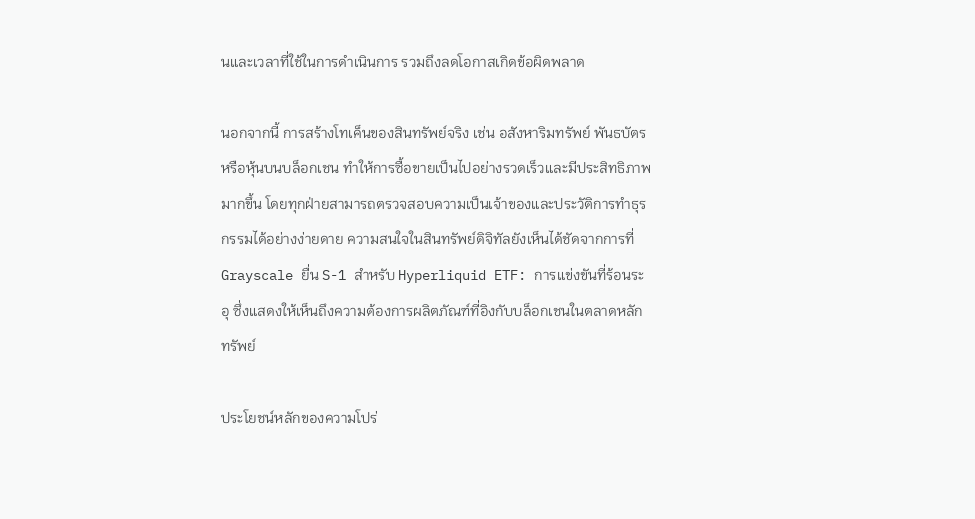นและเวลาที่ใช้ในการดำเนินการ รวมถึงลดโอกาสเกิดข้อผิดพลาด

นอกจากนี้ การสร้างโทเค็นของสินทรัพย์จริง เช่น อสังหาริมทรัพย์ พันธบัตร หรือหุ้นบนบล็อกเชน ทำให้การซื้อขายเป็นไปอย่างรวดเร็วและมีประสิทธิภาพมากขึ้น โดยทุกฝ่ายสามารถตรวจสอบความเป็นเจ้าของและประวัติการทำธุรกรรมได้อย่างง่ายดาย ความสนใจในสินทรัพย์ดิจิทัลยังเห็นได้ชัดจากการที่ Grayscale ยื่น S-1 สำหรับ Hyperliquid ETF: การแข่งขันที่ร้อนระอุ ซึ่งแสดงให้เห็นถึงความต้องการผลิตภัณฑ์ที่อิงกับบล็อกเชนในตลาดหลักทรัพย์

ประโยชน์หลักของความโปร่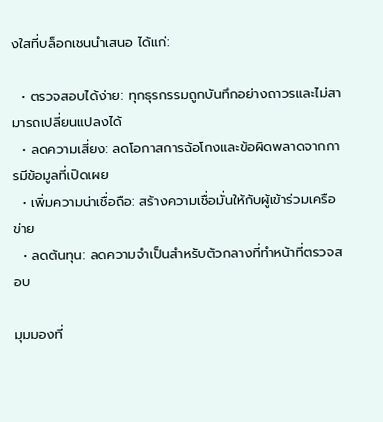งใสที่บล็อกเชนนำเสนอ ได้แก่:

  • ตรวจสอบได้ง่าย: ทุกธุรกรรมถูกบันทึกอย่างถาวรและไม่สามารถเปลี่ยนแปลงได้
  • ลดความเสี่ยง: ลดโอกาสการฉ้อโกงและข้อผิดพลาดจากการมีข้อมูลที่เปิดเผย
  • เพิ่มความน่าเชื่อถือ: สร้างความเชื่อมั่นให้กับผู้เข้าร่วมเครือข่าย
  • ลดต้นทุน: ลดความจำเป็นสำหรับตัวกลางที่ทำหน้าที่ตรวจสอบ

มุมมองที่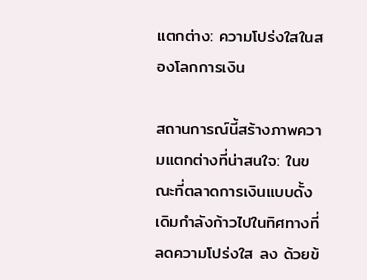แตกต่าง: ความโปร่งใสในสองโลกการเงิน

สถานการณ์นี้สร้างภาพความแตกต่างที่น่าสนใจ: ในขณะที่ตลาดการเงินแบบดั้งเดิมกำลังก้าวไปในทิศทางที่ ลดความโปร่งใส ลง ด้วยข้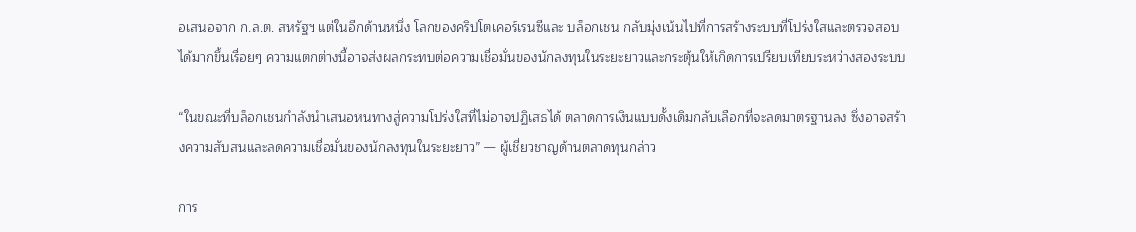อเสนอจาก ก.ล.ต. สหรัฐฯ แต่ในอีกด้านหนึ่ง โลกของคริปโตเคอร์เรนซีและ บล็อกเชน กลับมุ่งเน้นไปที่การสร้างระบบที่โปร่งใสและตรวจสอบได้มากขึ้นเรื่อยๆ ความแตกต่างนี้อาจส่งผลกระทบต่อความเชื่อมั่นของนักลงทุนในระยะยาวและกระตุ้นให้เกิดการเปรียบเทียบระหว่างสองระบบ

“ในขณะที่บล็อกเชนกำลังนำเสนอหนทางสู่ความโปร่งใสที่ไม่อาจปฏิเสธได้ ตลาดการเงินแบบดั้งเดิมกลับเลือกที่จะลดมาตรฐานลง ซึ่งอาจสร้างความสับสนและลดความเชื่อมั่นของนักลงทุนในระยะยาว” — ผู้เชี่ยวชาญด้านตลาดทุนกล่าว

การ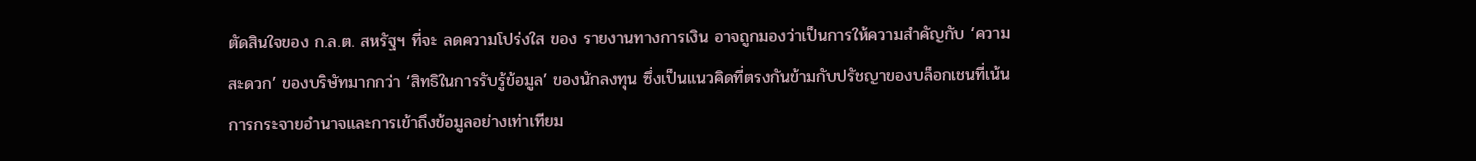ตัดสินใจของ ก.ล.ต. สหรัฐฯ ที่จะ ลดความโปร่งใส ของ รายงานทางการเงิน อาจถูกมองว่าเป็นการให้ความสำคัญกับ ‘ความสะดวก’ ของบริษัทมากกว่า ‘สิทธิในการรับรู้ข้อมูล’ ของนักลงทุน ซึ่งเป็นแนวคิดที่ตรงกันข้ามกับปรัชญาของบล็อกเชนที่เน้นการกระจายอำนาจและการเข้าถึงข้อมูลอย่างเท่าเทียม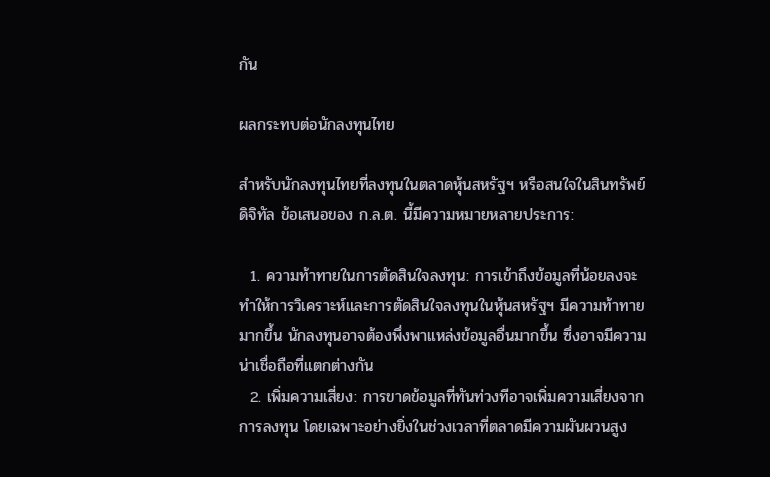กัน

ผลกระทบต่อนักลงทุนไทย

สำหรับนักลงทุนไทยที่ลงทุนในตลาดหุ้นสหรัฐฯ หรือสนใจในสินทรัพย์ดิจิทัล ข้อเสนอของ ก.ล.ต. นี้มีความหมายหลายประการ:

  1. ความท้าทายในการตัดสินใจลงทุน: การเข้าถึงข้อมูลที่น้อยลงจะทำให้การวิเคราะห์และการตัดสินใจลงทุนในหุ้นสหรัฐฯ มีความท้าทายมากขึ้น นักลงทุนอาจต้องพึ่งพาแหล่งข้อมูลอื่นมากขึ้น ซึ่งอาจมีความน่าเชื่อถือที่แตกต่างกัน
  2. เพิ่มความเสี่ยง: การขาดข้อมูลที่ทันท่วงทีอาจเพิ่มความเสี่ยงจากการลงทุน โดยเฉพาะอย่างยิ่งในช่วงเวลาที่ตลาดมีความผันผวนสูง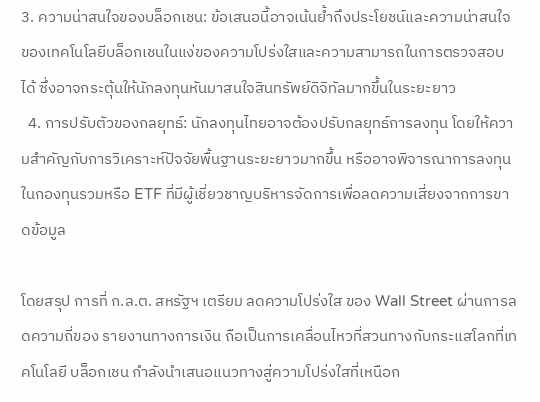3. ความน่าสนใจของบล็อกเชน: ข้อเสนอนี้อาจเน้นย้ำถึงประโยชน์และความน่าสนใจของเทคโนโลยีบล็อกเชนในแง่ของความโปร่งใสและความสามารถในการตรวจสอบได้ ซึ่งอาจกระตุ้นให้นักลงทุนหันมาสนใจสินทรัพย์ดิจิทัลมากขึ้นในระยะยาว
  4. การปรับตัวของกลยุทธ์: นักลงทุนไทยอาจต้องปรับกลยุทธ์การลงทุน โดยให้ความสำคัญกับการวิเคราะห์ปัจจัยพื้นฐานระยะยาวมากขึ้น หรืออาจพิจารณาการลงทุนในกองทุนรวมหรือ ETF ที่มีผู้เชี่ยวชาญบริหารจัดการเพื่อลดความเสี่ยงจากการขาดข้อมูล

โดยสรุป การที่ ก.ล.ต. สหรัฐฯ เตรียม ลดความโปร่งใส ของ Wall Street ผ่านการลดความถี่ของ รายงานทางการเงิน ถือเป็นการเคลื่อนไหวที่สวนทางกับกระแสโลกที่เทคโนโลยี บล็อกเชน กำลังนำเสนอแนวทางสู่ความโปร่งใสที่เหนือก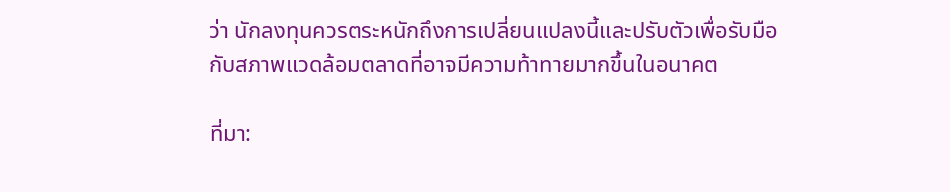ว่า นักลงทุนควรตระหนักถึงการเปลี่ยนแปลงนี้และปรับตัวเพื่อรับมือกับสภาพแวดล้อมตลาดที่อาจมีความท้าทายมากขึ้นในอนาคต

ที่มา: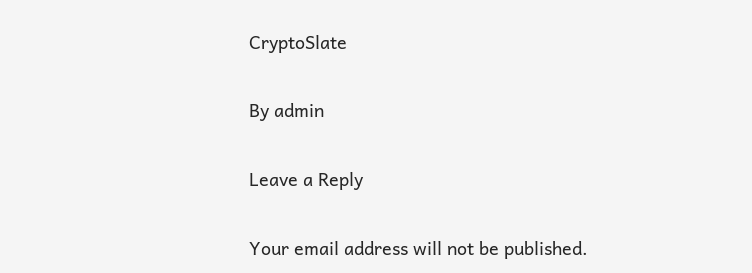CryptoSlate

By admin

Leave a Reply

Your email address will not be published.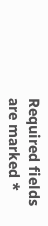Required fields are marked *